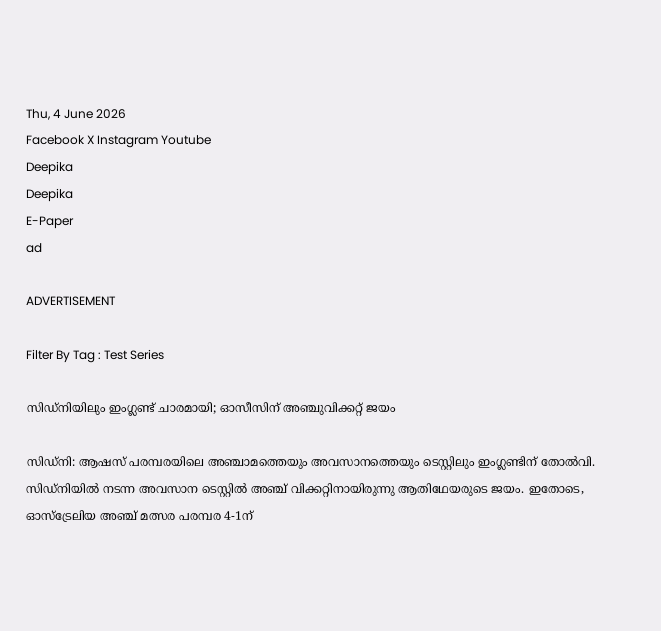Thu, 4 June 2026
Facebook X Instagram Youtube
Deepika
Deepika
E-Paper
ad

ADVERTISEMENT

Filter By Tag : Test Series

സിഡ്നിയിലും ഇംഗ്ലണ്ട് ചാരമായി; ഓസീസിന് അഞ്ചുവിക്കറ്റ് ജയം

സിഡ്നി: ആഷസ് പരമ്പരയിലെ അഞ്ചാമത്തെയും അവസാനത്തെയും ടെസ്റ്റിലും ഇംഗ്ലണ്ടിന് തോല്‍വി. സിഡ്നിയില്‍ നടന്ന അവസാന ടെസ്റ്റില്‍ അഞ്ച് വിക്കറ്റിനായിരുന്നു ആതിഥേയരുടെ ജയം. ഇതോടെ, ഓസ്ട്രേലിയ അഞ്ച് മത്സര പരമ്പര 4-1ന്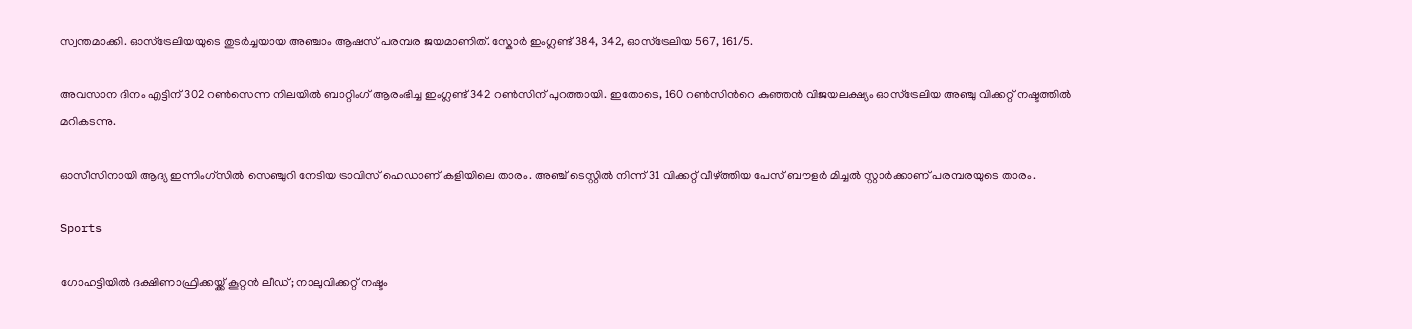സ്വന്തമാക്കി. ഓസ്ട്രേലിയയുടെ തുടര്‍ച്ചയായ അഞ്ചാം ആഷസ് പരമ്പര ജയമാണിത്. സ്കോര്‍ ഇംഗ്ലണ്ട് 384, 342, ഓസ്ട്രേലിയ 567, 161/5.

അവസാന ദിനം എട്ടിന് 302 റൺ‌സെന്ന നിലയിൽ ബാറ്റിംഗ് ആരംഭിച്ച ഇംഗ്ലണ്ട് 342 റണ്‍സിന് പുറത്തായി. ഇതോടെ, 160 റണ്‍സിന്‍റെ കുഞ്ഞൻ‌ വിജയലക്ഷ്യം ഓസ്ട്രേലിയ അഞ്ചു വിക്കറ്റ് നഷ്ടത്തില്‍ മറികടന്നു.

ഓസീസിനായി ആദ്യ ഇന്നിംഗ്സില്‍ സെഞ്ചുറി നേടിയ ട്രാവിസ് ഹെഡാണ് കളിയിലെ താരം. അഞ്ച് ടെസ്റ്റില്‍ നിന്ന് 31 വിക്കറ്റ് വീഴ്ത്തിയ പേസ് ബൗളര്‍ മിച്ചല്‍ സ്റ്റാര്‍ക്കാണ് പരമ്പരയുടെ താരം.

Sports

ഗോഹട്ടിയിൽ ദക്ഷിണാഫ്രിക്കയ്ക്ക് കൂറ്റൻ ലീഡ്; നാലുവിക്കറ്റ് നഷ്ടം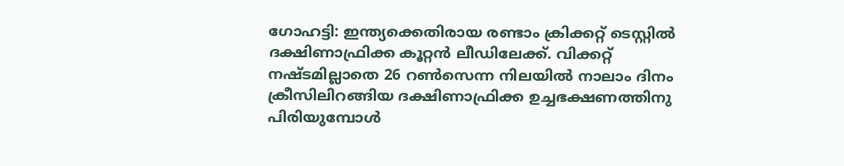ഗോഹട്ടി: ഇന്ത്യക്കെതിരായ രണ്ടാം ക്രിക്കറ്റ് ടെസ്റ്റില്‍ ദക്ഷിണാഫ്രിക്ക കൂറ്റന്‍ ലീഡിലേക്ക്. വിക്കറ്റ് നഷ്ടമില്ലാതെ 26 റണ്‍സെന്ന നിലയില്‍ നാലാം ദിനം ക്രീസിലിറങ്ങിയ ദക്ഷിണാഫ്രിക്ക ഉച്ചഭക്ഷണത്തിനു പിരിയുമ്പോൾ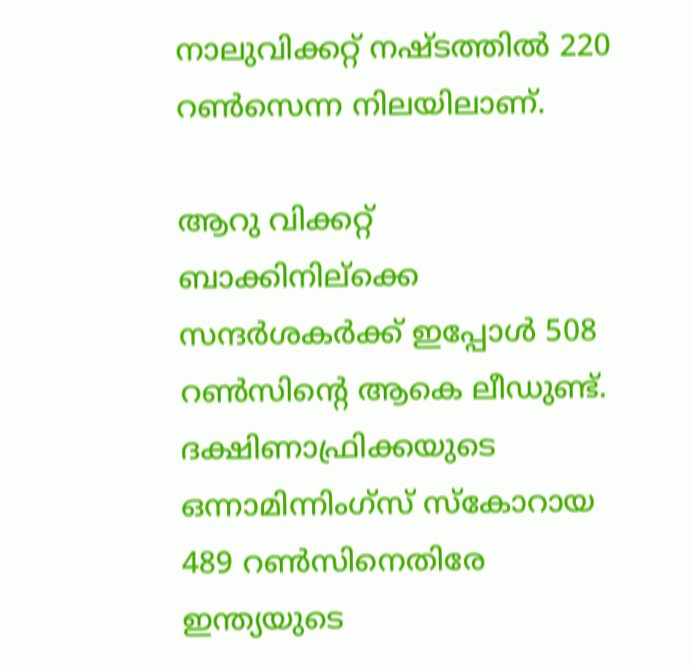നാലുവിക്കറ്റ് നഷ്ടത്തില്‍ 220 റണ്‍സെന്ന നിലയിലാണ്.

ആറു വിക്കറ്റ് ബാക്കിനില്ക്കെ സന്ദർശകർക്ക് ഇപ്പോള്‍ 508 റണ്‍സിന്‍റെ ആകെ ലീഡുണ്ട്. ദക്ഷിണാഫ്രിക്കയുടെ ഒന്നാമിന്നിംഗ്സ് സ്കോറായ 489 റൺസിനെതിരേ ഇന്ത്യയുടെ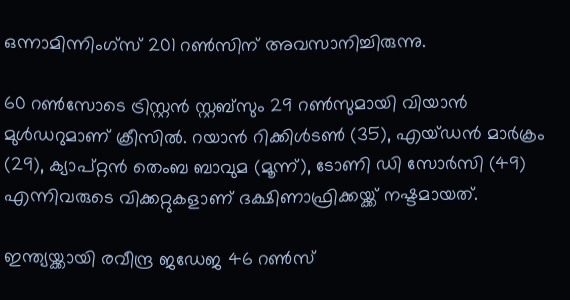ഒന്നാമിന്നിംഗ്സ് 201 റൺസിന് അവസാനിച്ചിരുന്നു.

60 റണ്‍സോടെ ട്രിസ്റ്റൻ സ്റ്റബ്സും 29 റൺസുമായി വിയാൻ മുൾഡറുമാണ് ക്രീസില്‍. റയാൻ റിക്കിള്‍ടൺ (35), എയ്ഡന്‍ മാര്‍ക്രം (29), ക്യാപ്റ്റൻ തെംബ ബാവുമ (മൂന്ന്), ടോണി ഡി സോര്‍സി (49) എന്നിവരുടെ വിക്കറ്റുകളാണ് ദക്ഷിണാഫ്രിക്കയ്ക്ക് നഷ്ടമായത്.

ഇന്ത്യയ്ക്കായി രവീന്ദ്ര ജഡേജ 46 റൺസ്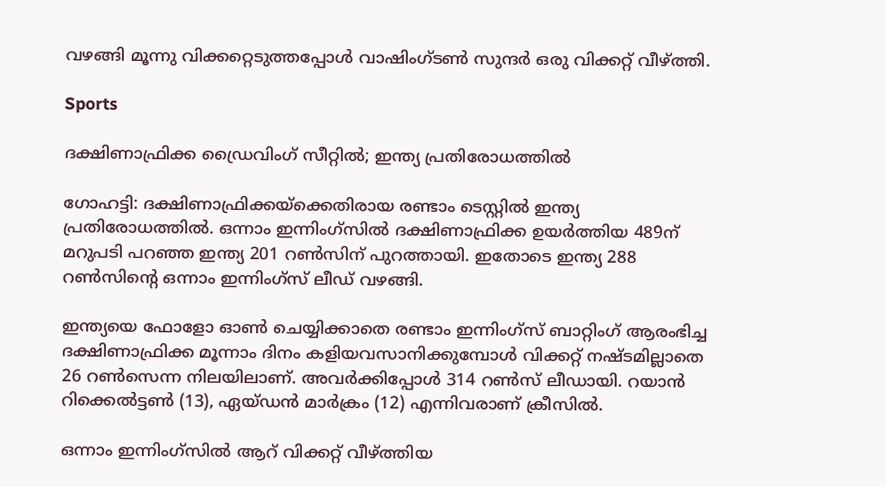വഴങ്ങി മൂന്നു വിക്കറ്റെടുത്തപ്പോള്‍ വാഷിംഗ്ടണ്‍ സുന്ദര്‍ ഒരു വിക്കറ്റ് വീഴ്ത്തി.

Sports

ദക്ഷിണാഫ്രിക്ക ഡ്രൈവിംഗ് സീറ്റിൽ; ഇന്ത്യ പ്രതിരോധത്തിൽ

ഗോഹട്ടി: ദക്ഷിണാഫ്രിക്കയ്‌ക്കെതിരാ‍യ രണ്ടാം ടെസ്റ്റിൽ ഇന്ത്യ പ്രതിരോധത്തിൽ. ഒന്നാം ഇന്നിംഗ്സിൽ ദക്ഷിണാഫ്രിക്ക ഉയർത്തിയ 489ന് മറുപടി പറഞ്ഞ ഇന്ത്യ 201 റൺസിന് പുറത്തായി. ഇതോ‌ടെ ഇന്ത്യ 288 റൺസിന്‍റെ ഒന്നാം ഇന്നിംഗ്സ് ലീഡ് വഴങ്ങി.

ഇന്ത്യയെ ഫോളോ ഓൺ ചെയ്യിക്കാതെ രണ്ടാം ഇന്നിംഗ്സ് ബാറ്റിംഗ് ആരംഭിച്ച ദക്ഷിണാഫ്രിക്ക മൂന്നാം ദിനം കളിയവസാനിക്കുമ്പോൾ വിക്കറ്റ് നഷ്‌ടമില്ലാതെ 26 റൺസെന്ന നിലയിലാണ്. അവർക്കിപ്പോൾ 314 റൺസ് ലീഡായി. റയാൻ റിക്കെൽട്ടൺ (13), ഏയ്ഡൻ മാർക്രം (12) എന്നിവരാണ് ക്രീസിൽ.

ഒന്നാം ഇന്നിംഗ്സിൽ ആറ് വിക്കറ്റ് വീഴ്ത്തിയ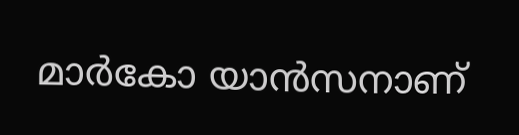മാര്‍കോ യാന്‍സനാണ്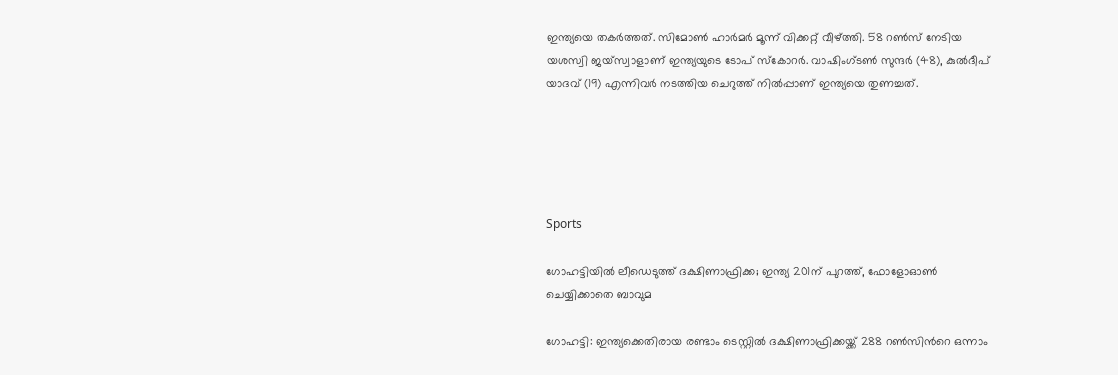ഇന്ത്യയെ തകര്‍ത്തത്. സിമോണ്‍ ഹാര്‍മര്‍ മൂന്ന് വിക്കറ്റ് വീഴ്ത്തി. 58 റണ്‍സ് നേടിയ യശസ്വി ജയ്‌സ്വാളാണ് ഇന്ത്യയുടെ ടോപ് സ്‌കോറര്‍. വാഷിംഗ്ടണ്‍ സുന്ദര്‍ (48), കുല്‍ദീപ് യാദവ് (19) എന്നിവര്‍ നടത്തിയ ചെറുത്ത് നിൽപ്പാണ് ഇന്ത്യയെ തുണച്ചത്.





Sports

ഗോഹട്ടിയിൽ ലീഡെടുത്ത് ദക്ഷിണാഫ്രിക്ക; ഇന്ത്യ 201ന് പുറത്ത്, ഫോളോഓണ്‍ ചെയ്യിക്കാതെ ബാവുമ

ഗോഹട്ടി: ഇന്ത്യക്കെതിരായ രണ്ടാം ടെസ്റ്റില്‍ ദക്ഷിണാഫ്രിക്കയ്ക്ക് 288 റണ്‍സിന്‍റെ ഒന്നാം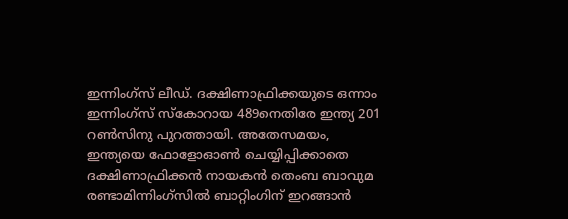ഇന്നിംഗ്‌സ് ലീഡ്. ദക്ഷിണാഫ്രിക്കയുടെ ഒന്നാം ഇന്നിംഗ്‌സ് സ്‌കോറായ 489നെതിരേ ഇന്ത്യ 201 റൺസിനു പുറത്തായി. അതേസമയം, ഇന്ത്യയെ ഫോളോഓണ്‍ ചെയ്യിപ്പിക്കാതെ ദക്ഷിണാഫ്രിക്കൻ നായകൻ തെംബ ബാവുമ രണ്ടാമിന്നിംഗ്സിൽ ബാറ്റിംഗിന് ഇറങ്ങാൻ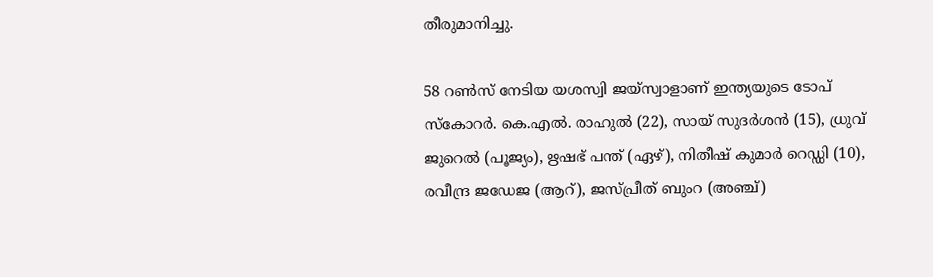തീരുമാനിച്ചു.

58 റണ്‍സ് നേടിയ യശസ്വി ജയ്‌സ്വാളാണ് ഇന്ത്യയുടെ ടോപ് സ്‌കോറര്‍. കെ.എൽ. രാഹുൽ (22), സായ് സുദർശൻ (15), ധ്രുവ് ജുറെൽ (പൂജ്യം), ഋഷഭ് പന്ത് (ഏഴ്), നിതീഷ് കുമാർ റെഡ്ഡി (10), രവീന്ദ്ര ജഡേജ (ആറ്), ജസ്പ്രീത് ബുംറ (അഞ്ച്)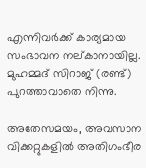എന്നിവർക്ക് കാര്യമായ സംഭാവന നല്കാനായില്ല. മുഹമ്മദ് സിറാജ് (രണ്ട്) പുറത്താവാതെ നിന്നു.

അതേസമയം, അവസാന വിക്കറ്റുകളിൽ അതിഗംഭീര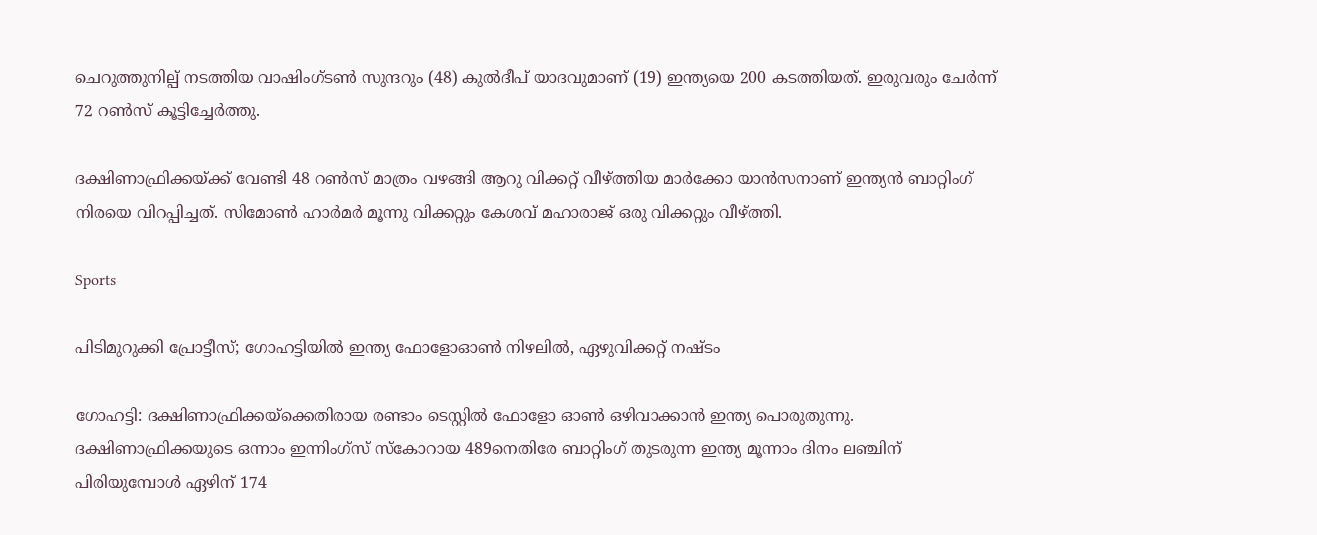ചെറുത്തുനില്പ് നടത്തിയ വാഷിംഗ്ടൺ സുന്ദറും (48) കുൽദീപ് യാദവുമാണ് (19) ഇന്ത്യയെ 200 കടത്തിയത്. ഇരുവരും ചേർന്ന് 72 റണ്‍സ് കൂട്ടിച്ചേര്‍ത്തു.

ദക്ഷിണാഫ്രിക്കയ്ക്ക് വേണ്ടി 48 റൺസ് മാത്രം വഴങ്ങി ആറു വിക്കറ്റ് വീഴ്ത്തിയ മാര്‍ക്കോ യാന്‍സനാണ് ഇന്ത്യൻ ബാറ്റിംഗ് നിരയെ വിറപ്പിച്ചത്. സിമോണ്‍ ഹാര്‍മർ മൂന്നു വിക്കറ്റും കേശവ് മഹാരാജ് ഒരു വിക്കറ്റും വീഴ്ത്തി.

Sports

പിടിമുറുക്കി പ്രോട്ടീസ്; ഗോഹട്ടിയിൽ ഇന്ത്യ ഫോളോഓണ്‍ നിഴലിൽ, ഏഴുവിക്കറ്റ് നഷ്ടം

ഗോഹട്ടി: ദക്ഷിണാഫ്രിക്കയ്‌ക്കെതിരാ‍യ രണ്ടാം ടെസ്റ്റിൽ ഫോളോ ഓണ്‍ ഒഴിവാക്കാന്‍ ഇന്ത്യ പൊരുതുന്നു. ദക്ഷിണാഫ്രിക്കയുടെ ഒന്നാം ഇന്നിംഗ്‌സ് സ്‌കോറായ 489നെതിരേ ബാറ്റിംഗ് തുടരുന്ന ഇന്ത്യ മൂന്നാം ദിനം ലഞ്ചിന് പിരിയുമ്പോള്‍ ഏഴിന് 174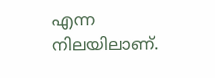എന്ന നിലയിലാണ്.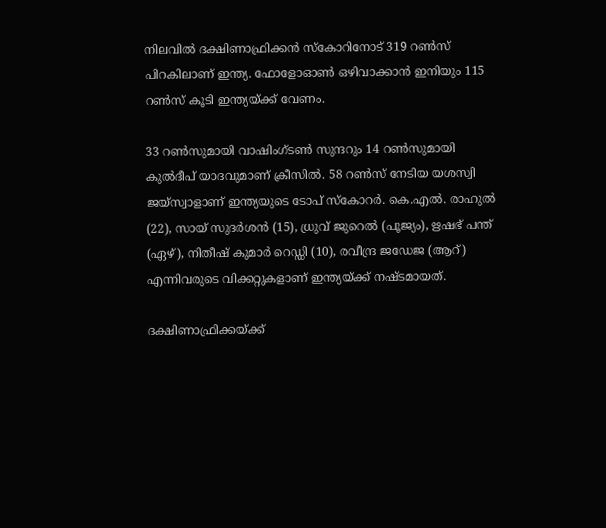നിലവിൽ ദക്ഷിണാഫ്രിക്കൻ സ്കോറിനോട് 319 റണ്‍സ് പിറകിലാണ് ഇന്ത്യ. ഫോളോഓണ്‍ ഒഴിവാക്കാന്‍ ഇനിയും 115 റണ്‍സ് കൂടി ഇന്ത്യയ്ക്ക് വേണം.

33 റൺസുമായി വാഷിംഗ്ടണ്‍ സുന്ദറും 14 റൺസുമായി കുല്‍ദീപ് യാദവുമാണ് ക്രീസില്‍. 58 റണ്‍സ് നേടിയ യശസ്വി ജയ്‌സ്വാളാണ് ഇന്ത്യയുടെ ടോപ് സ്‌കോറര്‍. കെ.എൽ. രാഹുൽ (22), സായ് സുദർശൻ (15), ധ്രുവ് ജുറെൽ (പൂജ്യം), ഋഷഭ് പന്ത് (ഏഴ്), നിതീഷ് കുമാർ റെഡ്ഡി (10), രവീന്ദ്ര ജഡേജ (ആറ്) എന്നിവരുടെ വിക്കറ്റുകളാണ് ഇന്ത്യയ്ക്ക് നഷ്ടമായത്.

ദക്ഷിണാഫ്രിക്കയ്ക്ക്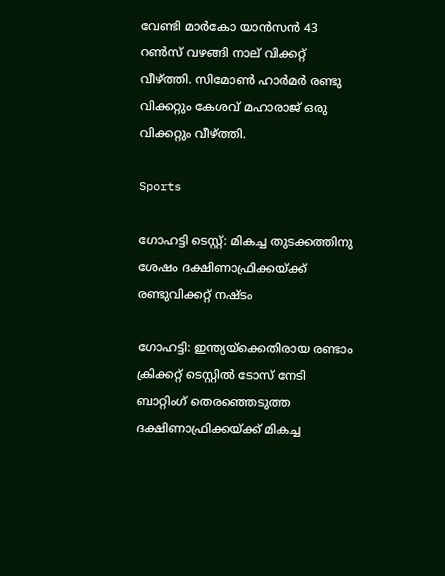വേണ്ടി മാര്‍കോ യാന്‍സന്‍ 43 റൺസ് വഴങ്ങി നാല് വിക്കറ്റ് വീഴ്ത്തി. സിമോണ്‍ ഹാര്‍മർ രണ്ടു വിക്കറ്റും കേശവ് മഹാരാജ് ഒരു വിക്കറ്റും വീഴ്ത്തി.

Sports

ഗോഹട്ടി ടെസ്റ്റ്: മികച്ച തുടക്കത്തിനു ശേഷം ദക്ഷിണാഫ്രിക്കയ്ക്ക് രണ്ടുവിക്കറ്റ് നഷ്ടം

ഗോഹട്ടി: ഇന്ത്യയ്ക്കെതിരായ രണ്ടാം ക്രിക്കറ്റ് ടെസ്റ്റില്‍ ടോസ് നേടി ബാറ്റിംഗ് തെരഞ്ഞെടുത്ത ദക്ഷിണാഫ്രിക്കയ്ക്ക് മികച്ച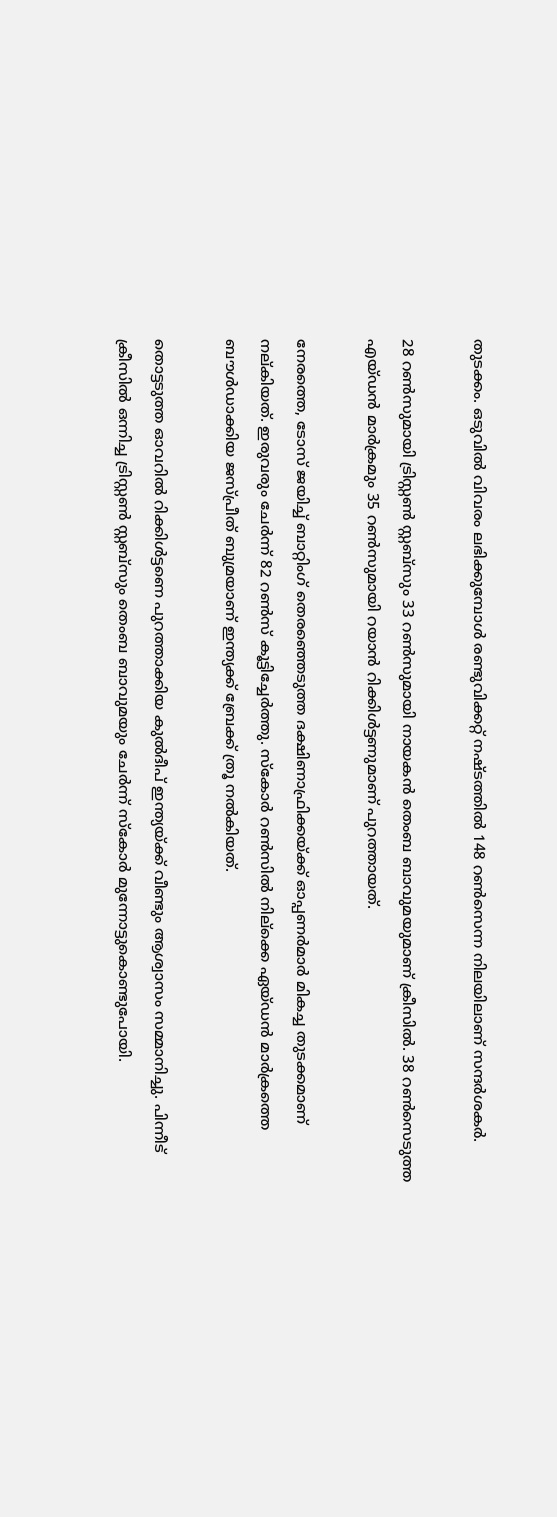തുടക്കം. ഒടുവിൽ വിവരം ലഭിക്കുമ്പോൾ‌ രണ്ടുവിക്കറ്റ് നഷ്ടത്തിൽ 148 റൺസെന്ന നിലയിലാണ് സന്ദർശകർ.

28 റൺസുമായി ട്രിസ്റ്റൺ സ്റ്റബ്സും 33 റൺസുമായി നായകൻ തെംബ ബാവുമയുമാണ് ക്രീസിൽ. 38 റൺസെടുത്ത എയ്ഡൻ മാർക്രമും 35 റൺസുമായി റയാൻ റിക്കിൾട്ടണുമാണ് പുറത്തായത്.

നേരത്തെ, ടോസ് ജയിച്ച് ബാറ്റിംഗ് തെരഞ്ഞെടുത്ത ദക്ഷിണാഫ്രിക്കയ്ക്ക് ഓപ്പണർമാർ മികച്ച തുടക്കമാണ് നല്കിയത്. ഇരുവരും ചേർന്ന് 82 റൺസ് കൂട്ടിച്ചേർത്തു. സ്കോർ റൺസിൽ നില്ക്കെ ഏയ്ഡന്‍ മാര്‍ക്രത്തെ ബൗള്‍ഡാക്കിയ ജസ്പ്രീത് ബുമ്രയാണ് ഇന്ത്യക്ക് ബ്രേക്ക് ത്രൂ നല്‍കിയത്.

തൊട്ടടുത്ത ഓവറിൽ റിക്കിൾട്ടണെ പുറത്താക്കിയ കുൽദീപ് ഇന്ത്യയ്ക്ക് വീണ്ടും ആശ്വാസം സമ്മാനിച്ചു. പിന്നീട് ക്രീസിൽ ഒന്നിച്ച ട്രിസ്റ്റൺ സ്റ്റബ്സും തെംബ ബാവുമയും ചേർന്ന് സ്കോർ മുന്നോട്ടുകൊണ്ടുപോയി.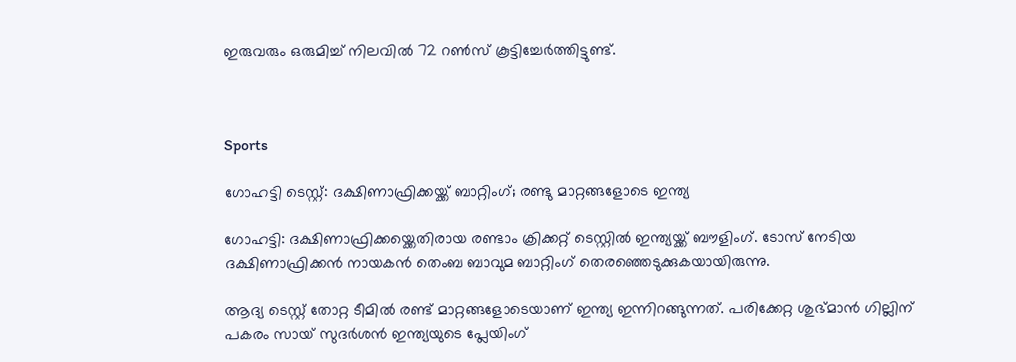ഇരുവരും ഒരുമിച്ച് നിലവിൽ 72 റൺസ് കൂട്ടിച്ചേർത്തിട്ടുണ്ട്.



Sports

ഗോഹട്ടി ടെസ്റ്റ്: ദക്ഷിണാഫ്രിക്കയ്ക്ക് ബാറ്റിംഗ്; രണ്ടു മാറ്റങ്ങളോടെ ഇന്ത്യ

ഗോഹട്ടി: ദക്ഷിണാഫ്രിക്കയ്ക്കെതിരായ രണ്ടാം ക്രിക്കറ്റ് ടെസ്റ്റിൽ ഇന്ത്യയ്ക്ക് ബൗളിംഗ്. ടോസ് നേടിയ ദക്ഷിണാഫ്രിക്കൻ നായകൻ തെംബ ബാവുമ ബാറ്റിംഗ് തെരഞ്ഞെടുക്കുകയായിരുന്നു.

ആദ്യ ടെസ്റ്റ് തോറ്റ ടീമില്‍ രണ്ട് മാറ്റങ്ങളോടെയാണ് ഇന്ത്യ ഇന്നിറങ്ങുന്നത്. പരിക്കേറ്റ ശുഭ്മാന്‍ ഗില്ലിന് പകരം സായ് സുദര്‍ശന്‍ ഇന്ത്യയുടെ പ്ലേയിംഗ്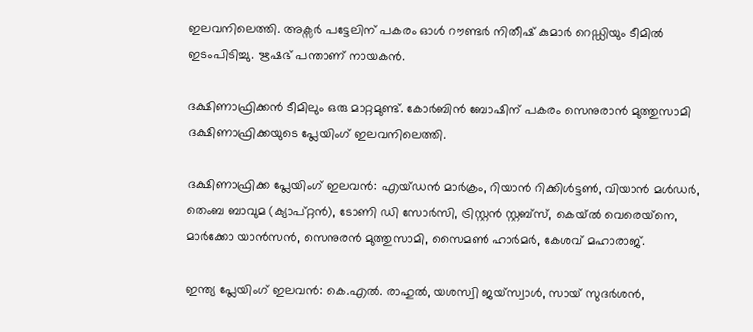ഇലവനിലെത്തി. അക്സര്‍ പട്ടേലിന് പകരം ഓള്‍ റൗണ്ടര്‍ നിതീഷ് കുമാര്‍ റെഡ്ഡിയും ടീമിൽ ഇടംപിടിച്ചു. ഋഷഭ് പന്താണ് നായകൻ.

ദക്ഷിണാഫ്രിക്കന്‍ ടീമിലും ഒരു മാറ്റമുണ്ട്. കോര്‍ബിന്‍ ബോഷിന് പകരം സെനുരാന്‍ മുത്തുസാമി ദക്ഷിണാഫ്രിക്കയുടെ പ്ലേയിംഗ് ഇലവനിലെത്തി.

ദക്ഷിണാഫ്രിക്ക പ്ലേയിംഗ് ഇലവൻ: എയ്ഡൻ മാർക്രം, റിയാൻ റിക്കിൾട്ടൺ, വിയാൻ മൾഡർ, തെംബ ബാവുമ (ക്യാപ്റ്റൻ), ടോണി ഡി സോർസി, ട്രിസ്റ്റൻ സ്റ്റബ്‌സ്, കെയ്ൽ വെരെയ്‌നെ, മാർക്കോ യാൻസൻ, സെനുരൻ മുത്തുസാമി, സൈമൺ ഹാർമർ, കേശവ് മഹാരാജ്.

ഇന്ത്യ പ്ലേയിംഗ് ഇലവൻ: കെ.എൽ. രാഹുൽ, യശസ്വി ജയ്‌സ്വാൾ, സായ് സുദർശൻ,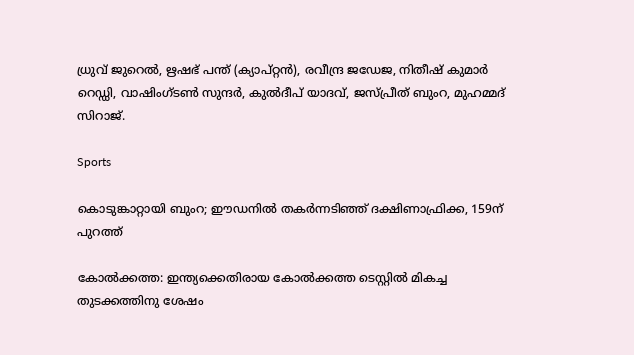ധ്രുവ് ജുറെൽ, ഋഷഭ് പന്ത് (ക്യാപ്റ്റൻ), രവീന്ദ്ര ജഡേജ, നിതീഷ് കുമാർ റെഡ്ഡി, വാഷിംഗ്ടൺ സുന്ദർ, കുൽദീപ് യാദവ്, ജസ്പ്രീത് ബുംറ, മുഹമ്മദ് സിറാജ്.

Sports

കൊടുങ്കാറ്റായി ബുംറ; ഈഡനിൽ തകർന്നടിഞ്ഞ് ദക്ഷിണാഫ്രിക്ക, 159ന് പുറത്ത്

കോൽക്കത്ത: ഇന്ത്യക്കെതിരായ കോൽക്കത്ത ടെസ്റ്റിൽ മികച്ച തുടക്കത്തിനു ശേഷം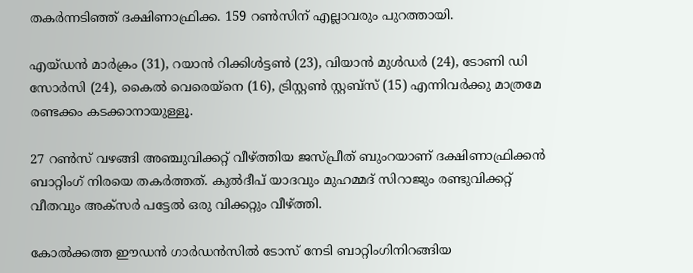തകർന്നടിഞ്ഞ് ദക്ഷിണാഫ്രിക്ക. 159 റൺസിന് എല്ലാവരും പുറത്തായി.

എയ്ഡൻ മാർക്രം (31), റയാൻ‌ റിക്കിൾട്ടൺ (23), വിയാൻ മുൾഡർ (24), ടോണി ഡി സോർസി (24), കൈൽ വെരെയ്നെ (16), ട്രിസ്റ്റൺ സ്റ്റബ്സ് (15) എന്നിവർക്കു മാത്രമേ രണ്ടക്കം കടക്കാനായുള്ളൂ.

27 റൺസ് വഴങ്ങി അഞ്ചുവിക്കറ്റ് വീഴ്ത്തിയ ജസ്പ്രീത് ബുംറയാണ് ദക്ഷിണാഫ്രിക്കൻ ബാറ്റിംഗ് നിരയെ തകർത്തത്. കുൽദീപ് യാദവും മുഹമ്മദ് സിറാജും രണ്ടുവിക്കറ്റ് വീതവും അക്സർ പട്ടേൽ ഒരു വിക്കറ്റും വീഴ്ത്തി.

കോൽക്കത്ത ഈഡൻ ഗാർഡൻസിൽ ടോസ് നേടി ബാറ്റിംഗിനിറങ്ങിയ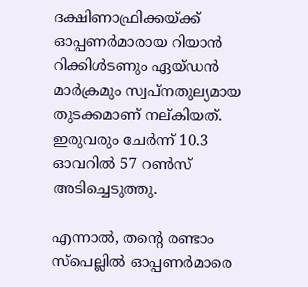ദക്ഷിണാഫ്രിക്കയ്ക്ക് ഓപ്പണർമാരായ റിയാൻ റിക്കിള്‍ടണും ഏയ്ഡന്‍ മാര്‍ക്രമും സ്വപ്നതുല്യമായ തുടക്കമാണ് നല്കിയത്. ഇരുവരും ചേർന്ന് 10.3 ഓവറില്‍ 57 റണ്‍സ് അടിച്ചെടുത്തു.

എന്നാൽ, തന്‍റെ രണ്ടാം സ്പെല്ലില്‍ ഓപ്പണര്‍മാരെ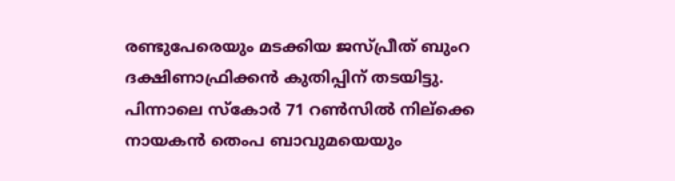രണ്ടുപേരെയും മടക്കിയ ജസ്പ്രീത് ബുംറ ദക്ഷിണാഫ്രിക്കൻ കുതിപ്പിന് തടയിട്ടു. പിന്നാലെ സ്കോർ 71 റൺസിൽ നില്ക്കെ നായകൻ തെംപ ബാവുമയെയും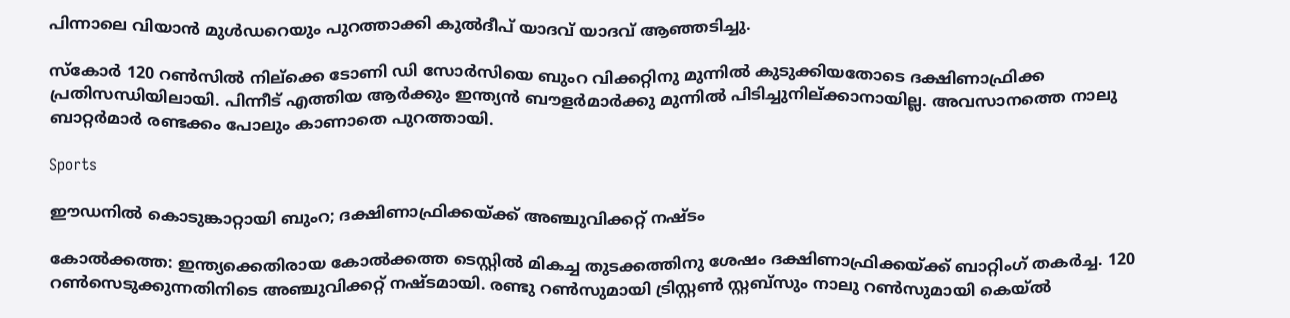പിന്നാലെ വിയാൻ മുൾഡറെയും പുറത്താക്കി കുൽദീപ് യാദവ് യാദവ് ആഞ്ഞടിച്ചു.

സ്കോർ 120 റൺസിൽ നില്ക്കെ ടോണി ഡി സോർസിയെ ബുംറ വിക്കറ്റിനു മുന്നിൽ കുടുക്കിയതോടെ ദക്ഷിണാഫ്രിക്ക പ്രതിസന്ധിയിലായി. പിന്നീട് എത്തിയ ആർക്കും ഇന്ത്യൻ ബൗളർമാർ‌ക്കു മുന്നിൽ പിടിച്ചുനില്ക്കാനായില്ല. അവസാനത്തെ നാലു ബാറ്റർമാർ രണ്ടക്കം പോലും കാണാതെ പുറത്തായി.

Sports

ഈഡനിൽ കൊടുങ്കാറ്റായി ബുംറ; ദക്ഷിണാഫ്രിക്കയ്ക്ക് അഞ്ചുവിക്കറ്റ് നഷ്ടം

കോൽക്കത്ത: ഇന്ത്യക്കെതിരായ കോൽക്കത്ത ടെസ്റ്റിൽ മികച്ച തുടക്കത്തിനു ശേഷം ദക്ഷിണാഫ്രിക്കയ്ക്ക് ബാറ്റിംഗ് തകർച്ച. 120 റൺസെടുക്കുന്നതിനിടെ അഞ്ചുവിക്കറ്റ് നഷ്ടമായി. രണ്ടു റൺസുമായി ട്രിസ്റ്റൺ സ്റ്റബ്സും നാലു റൺസുമായി കെയ്ൽ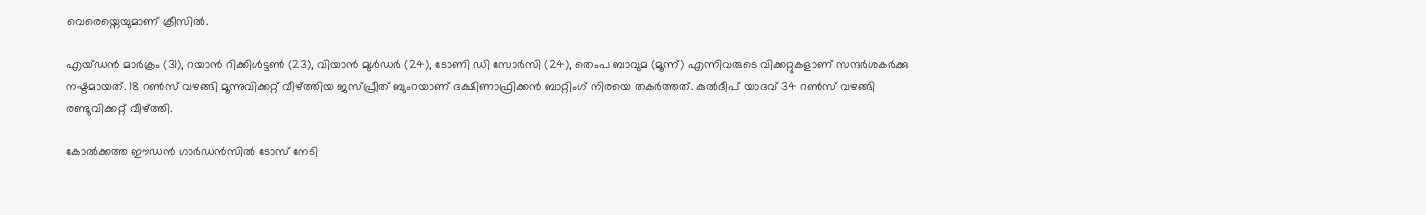വെരെയ്നെയുമാണ് ക്രീസിൽ.

എയ്ഡൻ മാർക്രം (31), റയാൻ‌ റിക്കിൾട്ടൺ (23), വിയാൻ മുൾഡർ (24), ടോണി ഡി സോർസി (24), തെംപ ബാവുമ (മൂന്ന്) എന്നിവരുടെ വിക്കറ്റുകളാണ് സന്ദർശകർക്കു നഷ്ടമായത്. 18 റൺസ് വഴങ്ങി മൂന്നുവിക്കറ്റ് വീഴ്ത്തിയ ജസ്പ്രീത് ബുംറയാണ് ദക്ഷിണാഫ്രിക്കൻ ബാറ്റിംഗ് നിരയെ തകർത്തത്. കുൽദീപ് യാദവ് 34 റൺസ് വഴങ്ങി രണ്ടുവിക്കറ്റ് വീഴ്ത്തി.

കോൽക്കത്ത ഈഡൻ ഗാർഡൻസിൽ ടോസ് നേടി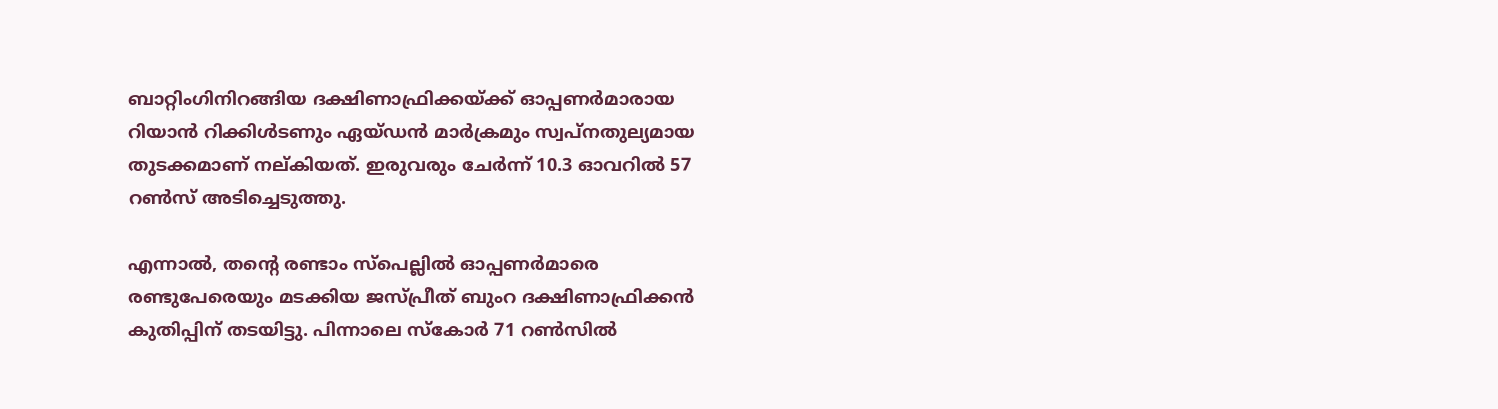ബാറ്റിംഗിനിറങ്ങിയ ദക്ഷിണാഫ്രിക്കയ്ക്ക് ഓപ്പണർമാരായ റിയാൻ റിക്കിള്‍ടണും ഏയ്ഡന്‍ മാര്‍ക്രമും സ്വപ്നതുല്യമായ തുടക്കമാണ് നല്കിയത്. ഇരുവരും ചേർന്ന് 10.3 ഓവറില്‍ 57 റണ്‍സ് അടിച്ചെടുത്തു.

എന്നാൽ, തന്‍റെ രണ്ടാം സ്പെല്ലില്‍ ഓപ്പണര്‍മാരെ രണ്ടുപേരെയും മടക്കിയ ജസ്പ്രീത് ബുംറ ദക്ഷിണാഫ്രിക്കൻ കുതിപ്പിന് തടയിട്ടു. പിന്നാലെ സ്കോർ 71 റൺസിൽ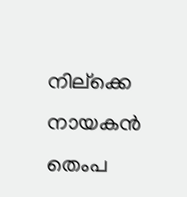നില്ക്കെ നായകൻ തെംപ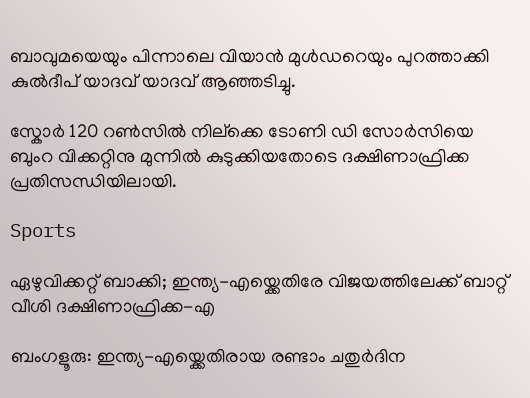ബാവുമയെയും പിന്നാലെ വിയാൻ മുൾഡറെയും പുറത്താക്കി കുൽദീപ് യാദവ് യാദവ് ആഞ്ഞടിച്ചു.

സ്കോർ 120 റൺസിൽ നില്ക്കെ ടോണി ഡി സോർസിയെ ബുംറ വിക്കറ്റിനു മുന്നിൽ കുടുക്കിയതോടെ ദക്ഷിണാഫ്രിക്ക പ്രതിസന്ധിയിലായി.

Sports

ഏഴുവിക്കറ്റ് ബാക്കി; ഇന്ത്യ-എയ്ക്കെതിരേ വിജയത്തിലേക്ക് ബാറ്റ് വീശി ദക്ഷിണാഫ്രിക്ക-എ

ബംഗളൂരു: ഇന്ത്യ-എയ്ക്കെതിരായ രണ്ടാം ചതുര്‍ദിന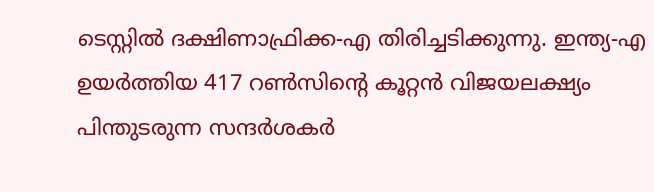ടെസ്റ്റില്‍ ദക്ഷിണാഫ്രിക്ക-എ തിരിച്ചടിക്കുന്നു. ഇന്ത്യ-എ ഉയർത്തിയ 417 റണ്‍സിന്‍റെ കൂറ്റന്‍ വിജയലക്ഷ്യം പിന്തുടരുന്ന സന്ദർശകർ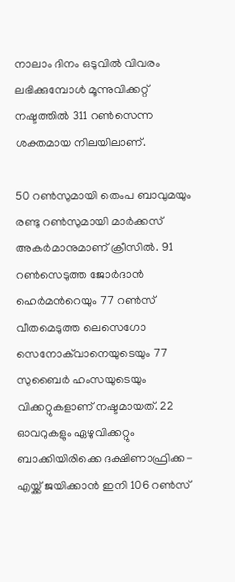നാലാം ദിനം ഒടുവിൽ വിവരം ലഭിക്കുമ്പോൾ മൂന്നുവിക്കറ്റ് നഷ്ടത്തിൽ 311 റൺസെന്ന ശക്തമായ നിലയിലാണ്.

50 റൺസുമായി തെംപ ബാവുമയും രണ്ടു റൺസുമായി മാർക്കസ് അകർമാനുമാണ് ക്രീസിൽ. 91 റൺസെടുത്ത ജോർദാൻ ഹെർമന്‍റെയും 77 റൺസ് വീതമെടുത്ത ലെസെഗോ സെനോക്‌വാനെയുടെയും 77 സുബൈർ ഹംസയുടെയും വിക്കറ്റുകളാണ് നഷ്ടമായത്. 22 ഓവറുകളും ഏഴുവിക്കറ്റും ബാക്കിയിരിക്കെ ദക്ഷിണാഫ്രിക്ക-എയ്ക്ക് ജയിക്കാന്‍ ഇനി 106 റണ്‍സ്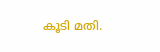കൂടി മതി.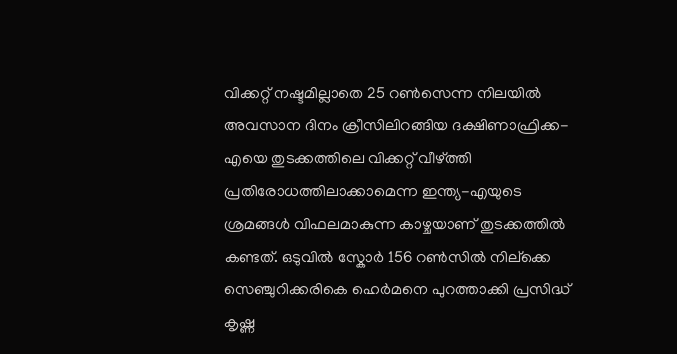വിക്കറ്റ് നഷ്ടമില്ലാതെ 25 റണ്‍സെന്ന നിലയില്‍ അവസാന ദിനം ക്രീസിലിറങ്ങിയ ദക്ഷിണാഫ്രിക്ക-എയെ തുടക്കത്തിലെ വിക്കറ്റ് വീഴ്ത്തി പ്രതിരോധത്തിലാക്കാമെന്ന ഇന്ത്യ-എയുടെ ശ്രമങ്ങൾ വിഫലമാകുന്ന കാഴ്ചയാണ് തുടക്കത്തിൽ കണ്ടത്. ഒടുവിൽ സ്കോർ 156 റൺസിൽ നില്ക്കെ സെഞ്ചുറിക്കരികെ ഹെർമനെ പുറത്താക്കി പ്രസിദ്ധ് കൃഷ്ണ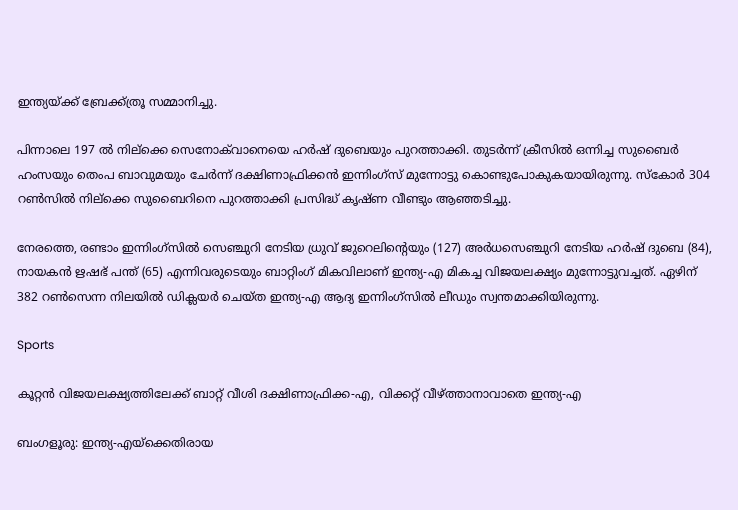ഇന്ത്യയ്ക്ക് ബ്രേക്ക്ത്രൂ സമ്മാനിച്ചു.

പിന്നാലെ 197 ൽ നില്ക്കെ സെനോക്‌വാനെയെ ഹർഷ് ദുബെയും പുറത്താക്കി. തുടർന്ന് ക്രീസിൽ ഒന്നിച്ച സുബൈർ ഹംസയും തെംപ ബാവുമയും ചേർന്ന് ദക്ഷിണാഫ്രിക്കൻ ഇന്നിംഗ്സ് മുന്നോട്ടു കൊണ്ടുപോകുകയായിരുന്നു. സ്കോർ 304 റൺസിൽ നില്ക്കെ സുബൈറിനെ പുറത്താക്കി പ്രസിദ്ധ് കൃഷ്ണ വീണ്ടും ആഞ്ഞടിച്ചു.

നേരത്തെ, രണ്ടാം ഇന്നിംഗ്സിൽ സെഞ്ചുറി നേടിയ ധ്രുവ് ജുറെലിന്‍റെയും (127) അർധസെഞ്ചുറി നേടിയ ഹർഷ് ദുബെ (84), നായകൻ ഋഷഭ് പന്ത് (65) എന്നിവരുടെയും ബാറ്റിംഗ് മികവിലാണ് ഇന്ത്യ-എ മികച്ച വിജയലക്ഷ്യം മുന്നോട്ടുവച്ചത്. ഏഴിന് 382 റൺസെന്ന നിലയിൽ ഡിക്ലയർ ചെയ്ത ഇന്ത്യ-എ ആദ്യ ഇന്നിംഗ്സിൽ ലീഡും സ്വന്തമാക്കിയിരുന്നു.

Sports

കൂറ്റൻ വിജയലക്ഷ്യത്തിലേക്ക് ബാറ്റ് വീശി ദക്ഷിണാഫ്രിക്ക-എ, വിക്കറ്റ് വീഴ്ത്താനാവാതെ ഇന്ത്യ-എ

ബംഗളൂരു: ഇന്ത്യ-എയ്ക്കെതിരായ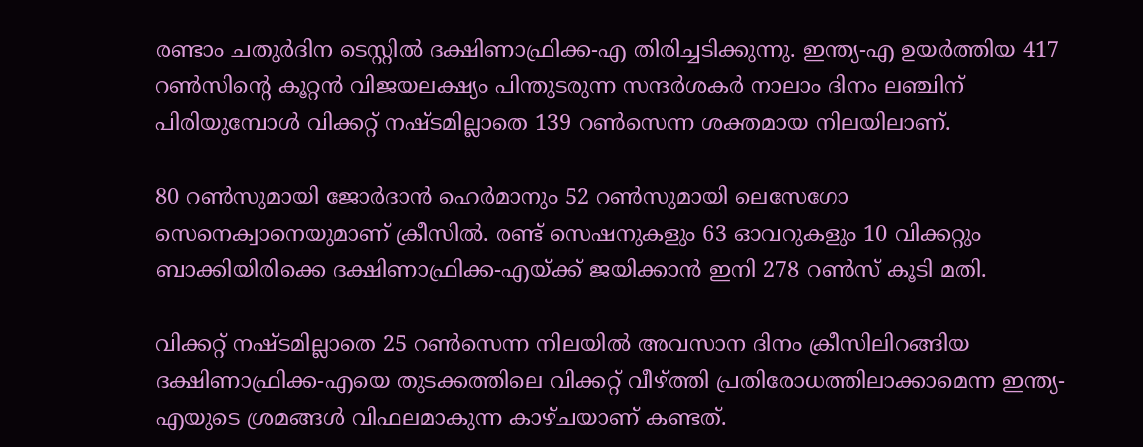രണ്ടാം ചതുര്‍ദിന ടെസ്റ്റില്‍ ദക്ഷിണാഫ്രിക്ക-എ തിരിച്ചടിക്കുന്നു. ഇന്ത്യ-എ ഉയർത്തിയ 417 റണ്‍സിന്‍റെ കൂറ്റന്‍ വിജയലക്ഷ്യം പിന്തുടരുന്ന സന്ദർശകർ നാലാം ദിനം ലഞ്ചിന് പിരിയുമ്പോൾ വിക്കറ്റ് നഷ്ടമില്ലാതെ 139 റണ്‍സെന്ന ശക്തമായ നിലയിലാണ്.

80 റൺസുമായി ജോര്‍ദാന്‍ ഹെര്‍മാനും 52 റണ്‍സുമായി ലെസേഗോ സെനെക്വാനെയുമാണ് ക്രീസില്‍. രണ്ട് സെഷനുകളും 63 ഓവറുകളും 10 വിക്കറ്റും ബാക്കിയിരിക്കെ ദക്ഷിണാഫ്രിക്ക-എയ്ക്ക് ജയിക്കാന്‍ ഇനി 278 റണ്‍സ് കൂടി മതി.

വിക്കറ്റ് നഷ്ടമില്ലാതെ 25 റണ്‍സെന്ന നിലയില്‍ അവസാന ദിനം ക്രീസിലിറങ്ങിയ ദക്ഷിണാഫ്രിക്ക-എയെ തുടക്കത്തിലെ വിക്കറ്റ് വീഴ്ത്തി പ്രതിരോധത്തിലാക്കാമെന്ന ഇന്ത്യ-എയുടെ ശ്രമങ്ങൾ വിഫലമാകുന്ന കാഴ്ചയാണ് കണ്ടത്.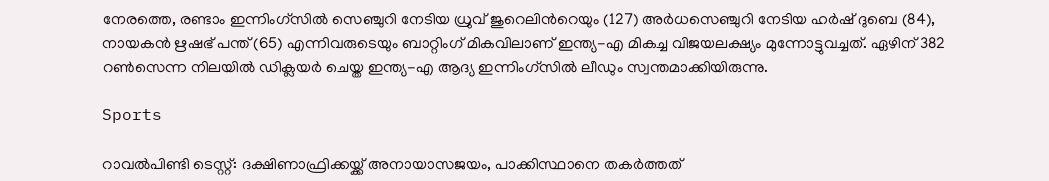നേരത്തെ, രണ്ടാം ഇന്നിംഗ്സിൽ സെഞ്ചുറി നേടിയ ധ്രുവ് ജുറെലിന്‍റെയും (127) അർധസെഞ്ചുറി നേടിയ ഹർഷ് ദുബെ (84), നായകൻ ഋഷഭ് പന്ത് (65) എന്നിവരുടെയും ബാറ്റിംഗ് മികവിലാണ് ഇന്ത്യ-എ മികച്ച വിജയലക്ഷ്യം മുന്നോട്ടുവച്ചത്. ഏഴിന് 382 റൺസെന്ന നിലയിൽ ഡിക്ലയർ ചെയ്ത ഇന്ത്യ-എ ആദ്യ ഇന്നിംഗ്സിൽ ലീഡും സ്വന്തമാക്കിയിരുന്നു.

Sports

റാവൽപിണ്ടി ടെസ്റ്റ്: ദക്ഷിണാഫ്രിക്കയ്ക്ക് അനായാസജയം, പാക്കിസ്ഥാനെ തകർത്തത്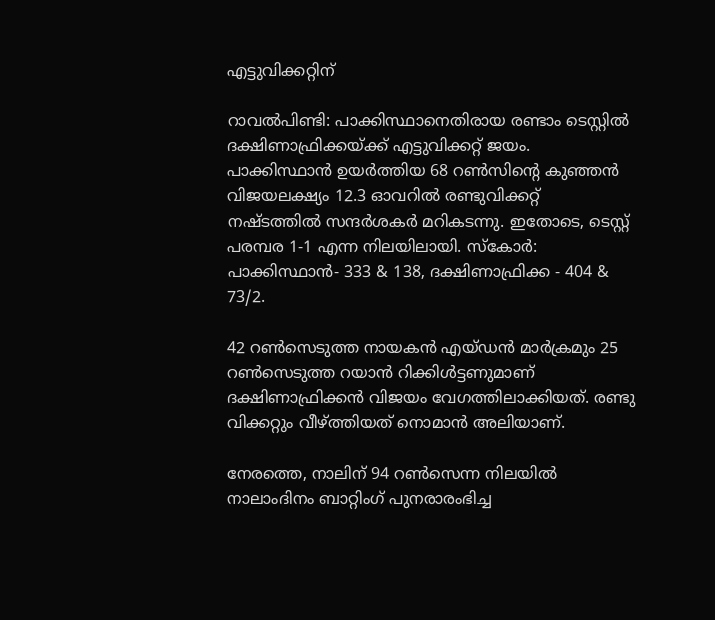എട്ടുവിക്കറ്റിന്

റാവൽപിണ്ടി: പാക്കിസ്ഥാനെതിരായ രണ്ടാം ടെസ്റ്റിൽ ദക്ഷിണാഫ്രിക്കയ്ക്ക് എട്ടുവിക്കറ്റ് ജയം. പാക്കിസ്ഥാൻ ഉയർത്തിയ 68 റൺസിന്‍റെ കുഞ്ഞൻ വിജയലക്ഷ്യം 12.3 ഓവറിൽ രണ്ടുവിക്കറ്റ് നഷ്ടത്തിൽ സന്ദർശകർ മറികടന്നു. ഇതോടെ, ടെസ്റ്റ് പരമ്പര 1-1 എന്ന നിലയിലായി. സ്കോർ: പാക്കിസ്ഥാൻ- 333 & 138, ദക്ഷിണാഫ്രിക്ക - 404 & 73/2.

42 റൺസെടുത്ത നായകൻ എയ്ഡൻ മാർക്രമും 25 റൺസെടുത്ത റയാൻ റിക്കിൾട്ടണുമാണ് ദക്ഷിണാഫ്രിക്കൻ വിജയം വേഗത്തിലാക്കിയത്. രണ്ടു വിക്കറ്റും വീഴ്ത്തിയത് നൊമാൻ അലിയാണ്.

നേരത്തെ, നാലിന് 94 റൺസെന്ന നിലയിൽ നാലാംദിനം ബാറ്റിംഗ് പുനരാരംഭിച്ച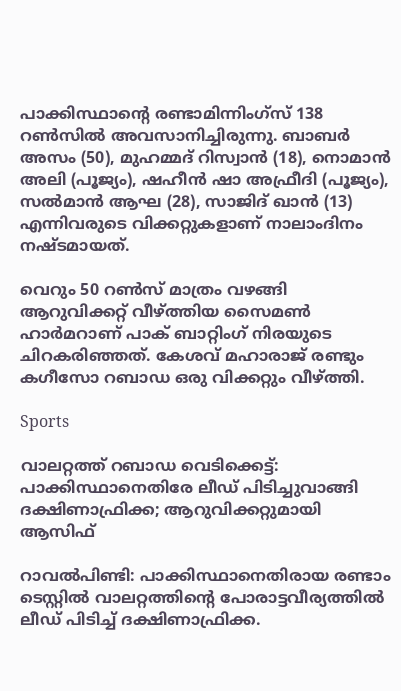പാക്കിസ്ഥാന്‍റെ രണ്ടാമിന്നിംഗ്സ് 138 റൺസിൽ അവസാനിച്ചിരുന്നു. ബാബർ അസം (50), മുഹമ്മദ് റിസ്വാൻ (18), നൊമാൻ അലി (പൂജ്യം), ഷഹീൻ ഷാ അഫ്രീദി (പൂജ്യം), സൽമാൻ ആഘ (28), സാജിദ് ഖാൻ (13) എന്നിവരുടെ വിക്കറ്റുകളാണ് നാലാംദിനം നഷ്ടമായത്.

വെറും 50 റൺസ് മാത്രം വഴങ്ങി ആറുവിക്കറ്റ് വീഴ്ത്തിയ സൈമൺ ഹാർമറാണ് പാക് ബാറ്റിംഗ് നിരയുടെ ചിറകരിഞ്ഞത്. കേശവ് മഹാരാജ് രണ്ടും കഗീസോ റബാഡ ഒരു വിക്കറ്റും വീഴ്ത്തി.

Sports

വാലറ്റത്ത് റബാഡ വെടിക്കെട്ട്: പാക്കിസ്ഥാനെതിരേ ലീഡ് പിടിച്ചുവാങ്ങി ദക്ഷിണാഫ്രിക്ക; ആറുവിക്കറ്റുമായി ആസിഫ്

റാവൽപിണ്ടി: പാക്കിസ്ഥാനെതിരായ രണ്ടാം ടെസ്റ്റിൽ വാലറ്റത്തിന്‍റെ പോരാട്ടവീര്യത്തിൽ ലീഡ് പിടിച്ച് ദക്ഷിണാഫ്രിക്ക.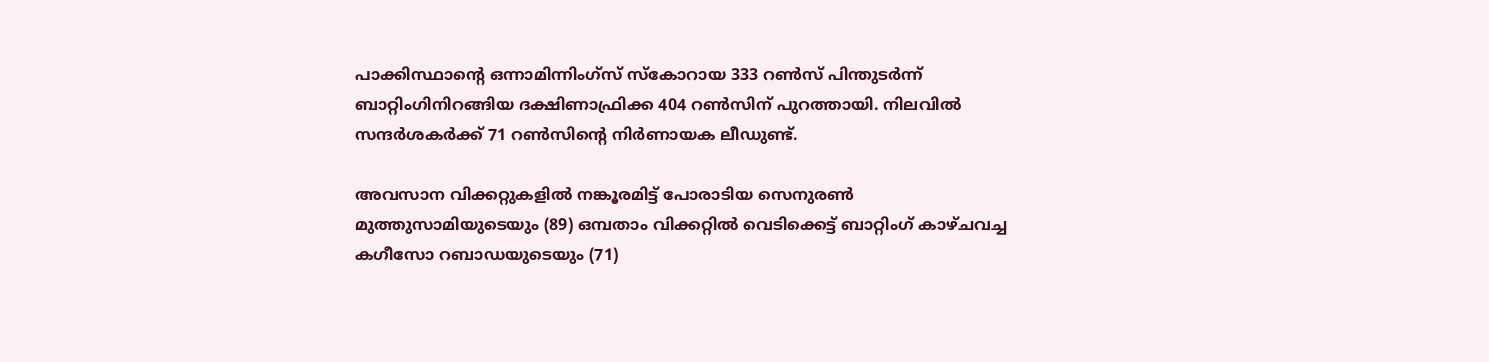പാക്കിസ്ഥാന്‍റെ ഒന്നാമിന്നിംഗ്സ് സ്കോറായ 333 റൺസ് പിന്തുടർന്ന് ബാറ്റിംഗിനിറങ്ങിയ ദക്ഷിണാഫ്രിക്ക 404 റൺസിന് പുറത്തായി. നിലവിൽ സന്ദർശകർക്ക് 71 റൺസിന്‍റെ നിർണായക ലീഡുണ്ട്.

അവസാന വിക്കറ്റുകളിൽ നങ്കൂരമിട്ട് പോരാടിയ സെനുരൺ മുത്തുസാമിയുടെയും (89) ഒമ്പതാം വിക്കറ്റിൽ വെടിക്കെട്ട് ബാറ്റിംഗ് കാഴ്ചവച്ച കഗീസോ റബാഡയുടെയും (71)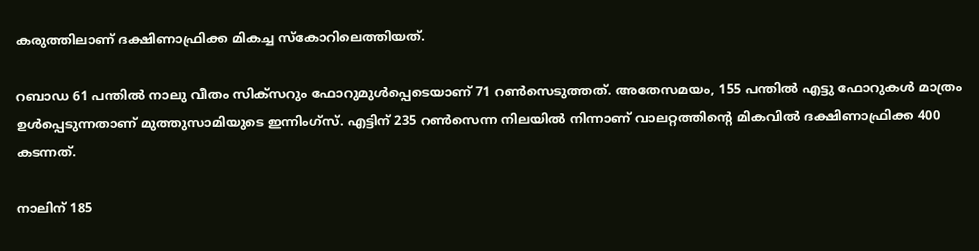കരുത്തിലാണ് ദക്ഷിണാഫ്രിക്ക മികച്ച സ്കോറിലെത്തിയത്.

റബാഡ 61 പന്തിൽ നാലു വീതം സിക്സറും ഫോറുമുൾപ്പെടെയാണ് 71 റൺസെടുത്തത്. അതേസമയം, 155 പന്തിൽ എട്ടു ഫോറുകൾ മാത്രം ഉൾപ്പെടുന്നതാണ് മുത്തുസാമിയുടെ ഇന്നിംഗ്സ്. എട്ടിന് 235 റൺസെന്ന നിലയിൽ നിന്നാണ് വാലറ്റത്തിന്‍റെ മികവിൽ ദക്ഷിണാഫ്രിക്ക 400 കടന്നത്.

നാലിന് 185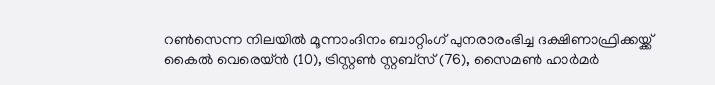റൺസെന്ന നിലയിൽ മൂന്നാംദിനം ബാറ്റിംഗ് പുനരാരംഭിച്ച ദക്ഷിണാഫ്രിക്കയ്ക്ക് കൈൽ വെരെയ്ൻ (10), ട്രിസ്റ്റൺ സ്റ്റബ്സ് (76), സൈമൺ ഹാർമർ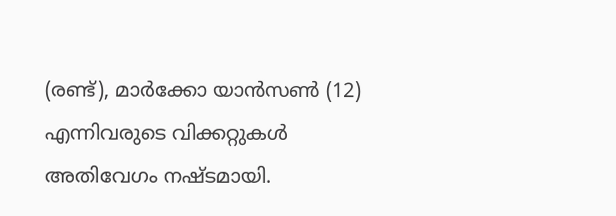(രണ്ട്), മാർക്കോ യാൻസൺ (12) എന്നിവരുടെ വിക്കറ്റുകൾ അതിവേഗം നഷ്ടമായി.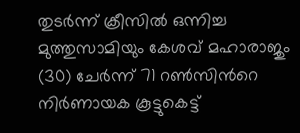തുടർന്ന് ക്രീസിൽ ഒന്നിച്ച മുത്തുസാമിയും കേശവ് മഹാരാജും (30) ചേർന്ന് 71 റൺസിന്‍റെ നിർണായക കൂട്ടുകെട്ട്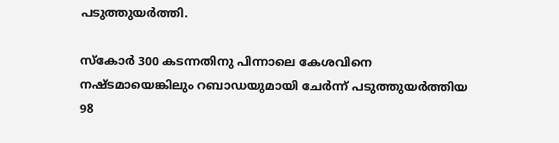പടുത്തുയർത്തി.

സ്കോർ 300 കടന്നതിനു പിന്നാലെ കേശവിനെ നഷ്ടമായെങ്കിലും റബാഡയുമായി ചേർന്ന് പടുത്തുയർത്തിയ 98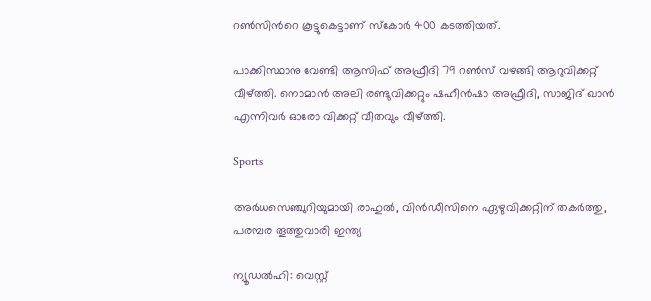റൺസിന്‍റെ കൂട്ടുകെട്ടാണ് സ്കോർ 400 കടത്തിയത്.

പാക്കിസ്ഥാനു വേണ്ടി ആസിഫ് അഫ്രീദി 79 റൺസ് വഴങ്ങി ആറുവിക്കറ്റ് വീഴ്ത്തി. നൊമാൻ അലി രണ്ടുവിക്കറ്റും ഷഹീൻഷാ അഫ്രീദി, സാജിദ് ഖാൻ എന്നിവർ ഓരോ വിക്കറ്റ് വീതവും വീഴ്ത്തി.

Sports

അര്‍ധസെഞ്ചുറിയുമായി രാഹുൽ, വിൻഡീസിനെ ഏഴുവിക്കറ്റിന് തകർത്തു, പരമ്പര തൂത്തുവാരി ഇന്ത്യ

ന്യൂഡൽഹി: വെസ്റ്റ്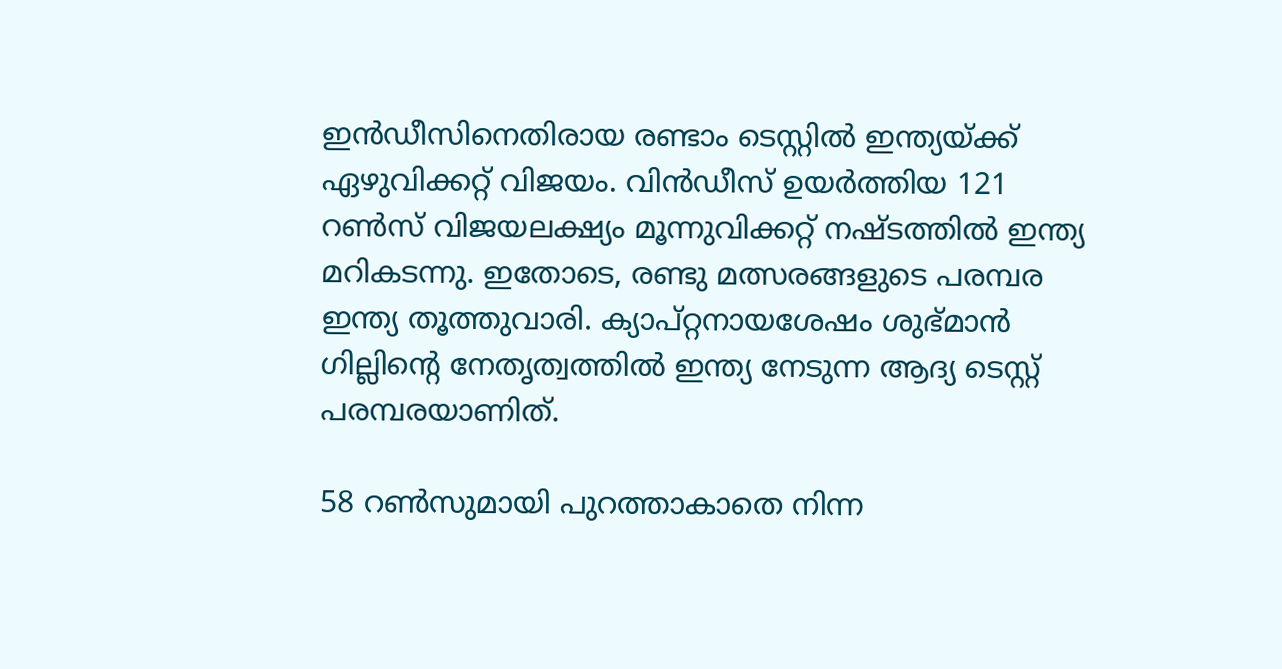ഇന്‍ഡീസിനെതിരായ രണ്ടാം ടെസ്റ്റില്‍ ഇന്ത്യയ്ക്ക് ഏഴുവിക്കറ്റ് വിജയം. വിൻഡീസ് ഉയർത്തിയ 121 റൺസ് വിജയലക്ഷ്യം മൂന്നുവിക്കറ്റ് നഷ്ടത്തിൽ ഇന്ത്യ മറികടന്നു. ഇതോടെ, രണ്ടു മത്സരങ്ങളുടെ പരമ്പര ഇന്ത്യ തൂത്തുവാരി. ക്യാപ്റ്റനായശേഷം ശുഭ്മാന്‍ ഗില്ലിന്‍റെ നേതൃത്വത്തില്‍ ഇന്ത്യ നേടുന്ന ആദ്യ ടെസ്റ്റ് പരമ്പരയാണിത്.

58 റണ്‍സുമായി പുറത്താകാതെ നിന്ന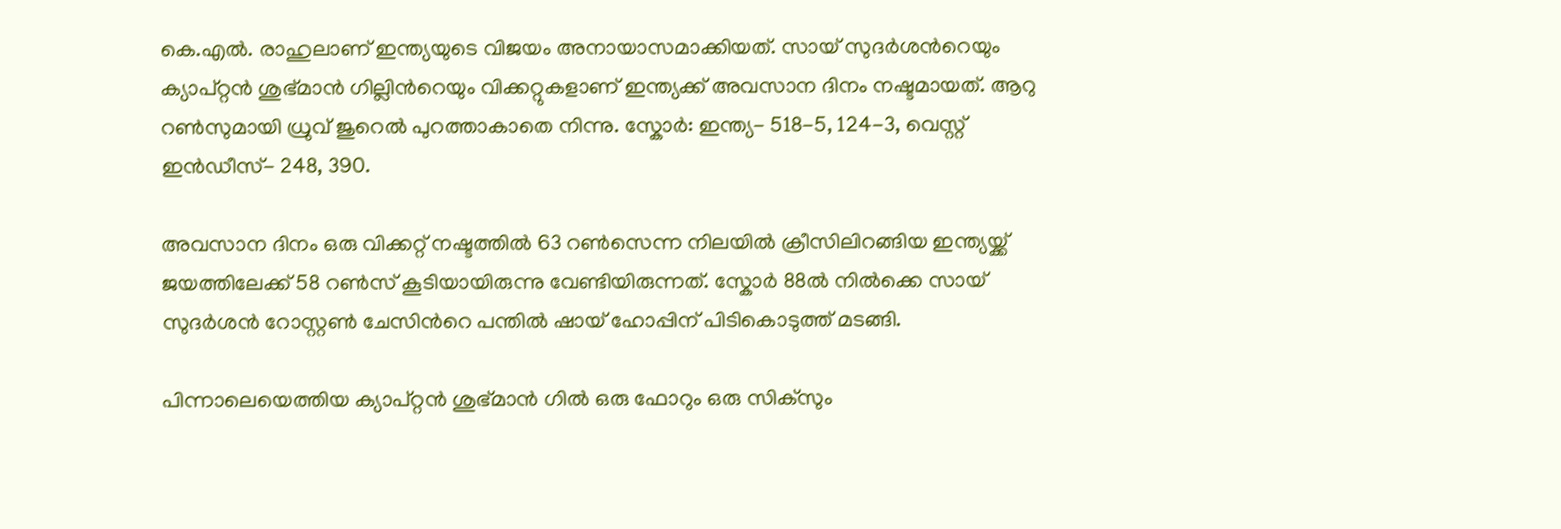കെ.എല്‍. രാഹുലാണ് ഇന്ത്യയുടെ വിജയം അനായാസമാക്കിയത്. സായ് സുദര്‍ശന്‍റെയും ക്യാപ്റ്റൻ ശുഭ്മാന്‍ ഗില്ലിന്‍റെയും വിക്കറ്റുകളാണ് ഇന്ത്യക്ക് അവസാന ദിനം നഷ്ടമായത്. ആറു റൺസുമായി ധ്രുവ് ജുറെല്‍ പുറത്താകാതെ നിന്നു. സ്കോര്‍: ഇന്ത്യ- 518-5, 124-3, വെസ്റ്റ് ഇന്‍ഡീസ്- 248, 390.

അവസാന ദിനം ഒരു വിക്കറ്റ് നഷ്ടത്തില്‍ 63 റണ്‍സെന്ന നിലയിൽ ക്രീസിലിറങ്ങിയ ഇന്ത്യയ്ക്ക് ജയത്തിലേക്ക് 58 റണ്‍സ് കൂടിയായിരുന്നു വേണ്ടിയിരുന്നത്. സ്കോര്‍ 88ല്‍ നില്‍ക്കെ സായ് സുദര്‍ശൻ റോസ്റ്റണ്‍ ചേസിന്‍റെ പന്തില്‍ ഷായ് ഹോപ്പിന് പിടികൊടുത്ത് മടങ്ങി.

പിന്നാലെയെത്തിയ ക്യാപ്റ്റൻ ശുഭ്മാന്‍ ഗില്‍ ഒരു ഫോറും ഒരു സിക്സും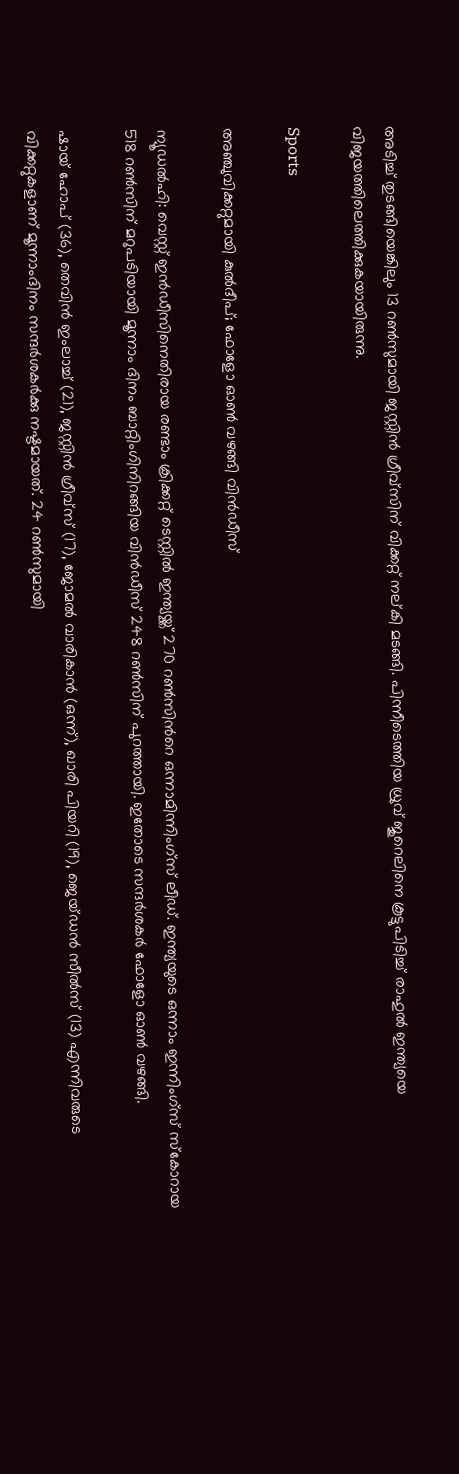അടിച്ച് തുടങ്ങിയെങ്കിലും 13 റണ്‍സുമായി ജസ്റ്റിന്‍ ഗ്രീവ്സിന് വിക്കറ്റ് നല്കി മടങ്ങി. പിന്നീടെത്തിയ ധ്രുവ് ജുറെലിനെ കൂട്ടുപിടിച്ച് രാഹുല്‍ ഇന്ത്യയെ വിജയത്തിലെത്തിക്കുകയായിരുന്നു.

Sports

അഞ്ചുവിക്കറ്റുമായി കുല്‍ദീപ്; ഫോളോ ഓൺ വഴങ്ങി വിൻഡീസ്

ന്യൂഡൽഹി: വെസ്റ്റ് ഇൻഡീസിനെതിരായ രണ്ടാം ക്രിക്കറ്റ് ടെസ്റ്റില്‍ ഇന്ത്യയ്ക്ക് 270 റണ്‍സിന്‍റെ ഒന്നാമിന്നിംഗ്സ് ലീഡ്. ഇന്ത്യയുടെ ഒന്നാം ഇന്നിംഗ്സ് സ്കോറായ 518 റണ്‍സിന് മറുപടിയായി മൂന്നാം ദിനം ബാറ്റിംഗിനിറങ്ങിയ വിന്‍ഡീസ് 248 റണ്‍സിന് പുറത്തായി. ഇതോടെ സന്ദർശകർ ഫോളോ ഓൺ വഴങ്ങി.

ഷായ് ഹോപ് (36), തെവിൻ ഇംലാച്ച് (21), ജസ്റ്റിൻ ഗ്രീവ്സ് (17), ജോമൽ വാരികാൻ (ഒന്ന്), ഖാരി പിയറി (19), ജെയ്ഡൻ സീൽസ് (13) എന്നിവരുടെ വിക്കറ്റുകളാണ് മൂന്നാംദിനം സന്ദർശകർക്കു നഷ്ടമായത്. 24 റൺസുമായി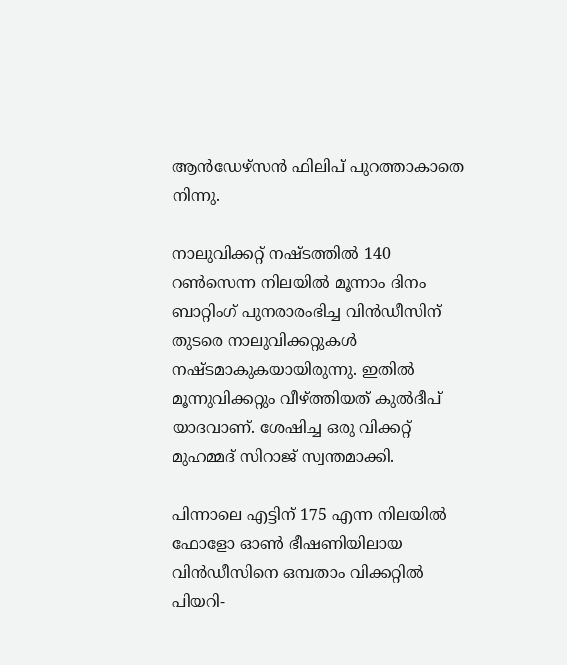ആന്‍ഡേഴ്‌സന്‍ ഫിലിപ് പുറത്താകാതെ നിന്നു.

നാലുവിക്കറ്റ് നഷ്ടത്തില്‍ 140 റണ്‍സെന്ന നിലയില്‍ മൂന്നാം ദിനം ബാറ്റിംഗ് പുനരാരംഭിച്ച വിൻഡീസിന് തുടരെ നാലുവിക്കറ്റുകള്‍ നഷ്ടമാകുകയായിരുന്നു. ഇതിൽ മൂന്നുവിക്കറ്റും വീഴ്ത്തിയത് കുൽദീപ് യാദവാണ്. ശേഷിച്ച ഒരു വിക്കറ്റ് മുഹമ്മദ് സിറാജ് സ്വന്തമാക്കി.

പിന്നാലെ എട്ടിന് 175 എന്ന നിലയില്‍ ഫോളോ ഓണ്‍ ഭീഷണിയിലായ വിന്‍ഡീസിനെ ഒമ്പതാം വിക്കറ്റില്‍ പിയറി-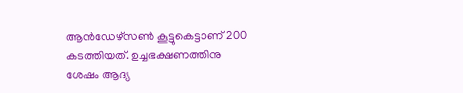ആന്‍ഡേഴ്സൺ കൂട്ടുകെട്ടാണ് 200 കടത്തിയത്. ഉച്ചഭക്ഷണത്തിനു ശേഷം ആദ്യ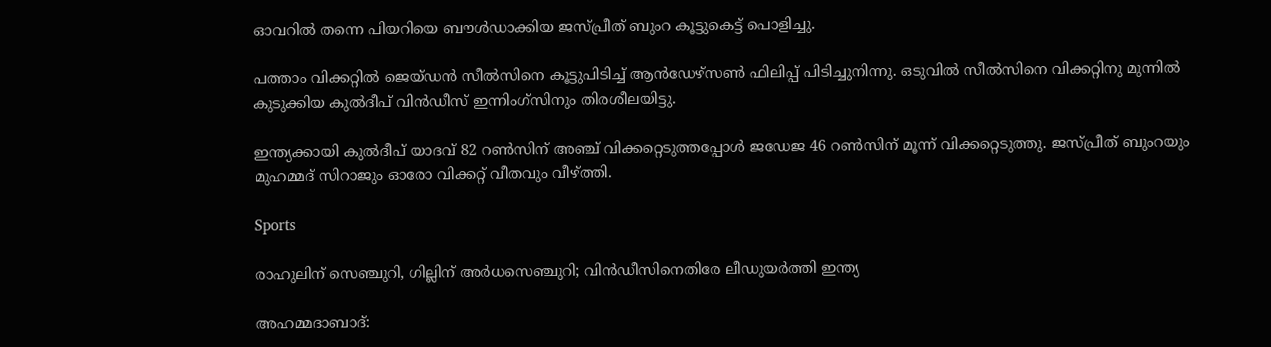ഓവറില്‍ തന്നെ പിയറിയെ ബൗള്‍ഡാക്കിയ ജസ്പ്രീത് ബുംറ കൂട്ടുകെട്ട് പൊളിച്ചു.

പത്താം വിക്കറ്റില്‍ ജെയ്ഡന്‍ സീല്‍സിനെ കൂട്ടുപിടിച്ച് ആന്‍ഡേഴ്സണ്‍ ഫിലിപ്പ് പിടിച്ചുനിന്നു. ഒടുവിൽ സീൽസിനെ വിക്കറ്റിനു മുന്നിൽ കുടുക്കിയ കുൽദീപ് വിന്‍ഡീസ് ഇന്നിംഗ്സിനും തിരശീലയിട്ടു.

ഇന്ത്യക്കായി കുല്‍ദീപ് യാദവ് 82 റണ്‍സിന് അഞ്ച് വിക്കറ്റെടുത്തപ്പോള്‍ ജഡേജ 46 റണ്‍സിന് മൂന്ന് വിക്കറ്റെടുത്തു. ജസ്പ്രീത് ബുംറയും മുഹമ്മദ് സിറാജും ഓരോ വിക്കറ്റ് വീതവും വീഴ്ത്തി.

Sports

രാഹുലിന് സെഞ്ചുറി, ഗില്ലിന് അർധസെഞ്ചുറി; വിൻഡീസിനെതിരേ ലീഡുയർത്തി ഇന്ത്യ

അഹമ്മദാബാദ്: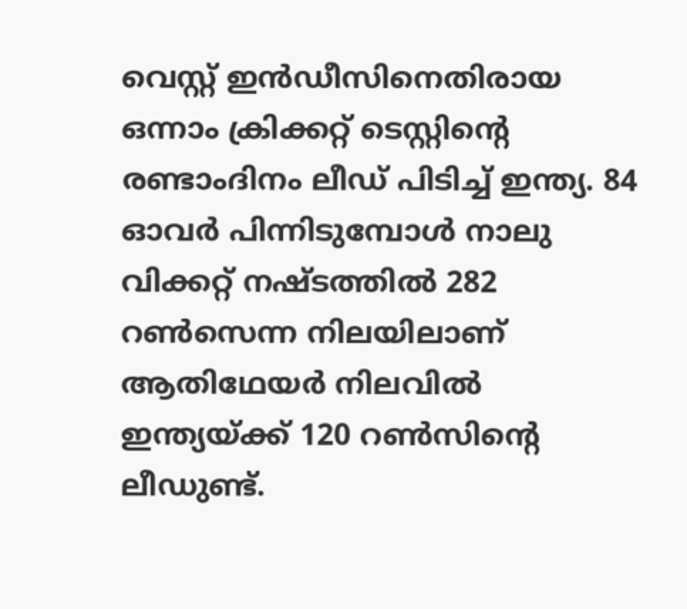വെസ്റ്റ് ഇന്‍ഡീസിനെതിരായ ഒന്നാം ക്രിക്കറ്റ് ടെസ്റ്റിന്‍റെ രണ്ടാംദിനം ലീഡ് പിടിച്ച് ഇന്ത്യ. 84 ഓവര്‍ പിന്നിടുമ്പോള്‍ നാലു വിക്കറ്റ് നഷ്ടത്തില്‍ 282 റണ്‍സെന്ന നിലയിലാണ് ആതിഥേയര്‍ നിലവിൽ ഇന്ത്യയ്ക്ക് 120 റണ്‍സിന്‍റെ ലീഡുണ്ട്.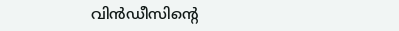വിൻഡീസിന്‍റെ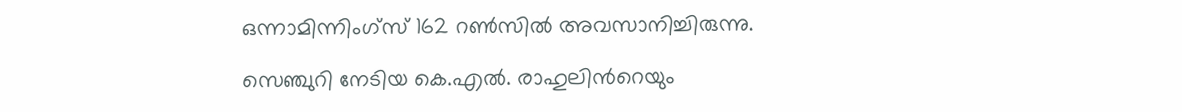ഒന്നാമിന്നിംഗ്സ് 162 റൺസിൽ അവസാനിച്ചിരുന്നു.

സെഞ്ചുറി നേടിയ കെ.എൽ. രാഹുലിന്‍റെയും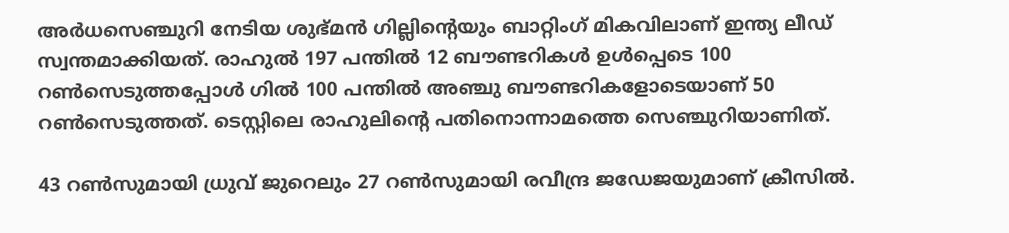അർധസെഞ്ചുറി നേടിയ ശുഭ്മൻ ഗില്ലിന്‍റെയും ബാറ്റിംഗ് മികവിലാണ് ഇന്ത്യ ലീഡ് സ്വന്തമാക്കിയത്. രാഹുൽ 197 പന്തിൽ 12 ബൗണ്ടറികൾ ഉൾപ്പെടെ 100 റൺസെടുത്തപ്പോൾ ഗിൽ 100 പന്തിൽ അഞ്ചു ബൗണ്ടറികളോടെയാണ് 50 റൺസെടുത്തത്. ടെസ്റ്റിലെ രാഹുലിന്‍റെ പതിനൊന്നാമത്തെ സെഞ്ചുറിയാണിത്.

43 റൺസുമായി ധ്രുവ് ജുറെലും 27 റൺസുമായി രവീന്ദ്ര ജഡേജയുമാണ് ക്രീസിൽ.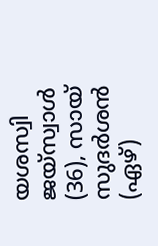യശസ്വി ജയ്സ്വാൾ (36), സായ് സുദർശൻ (ഏഴ്)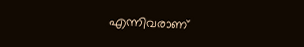എന്നിവരാണ്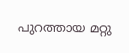പുറത്തായ മറ്റു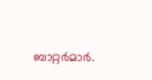ബാറ്റർമാർ.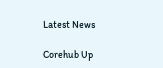Latest News

Corehub Up